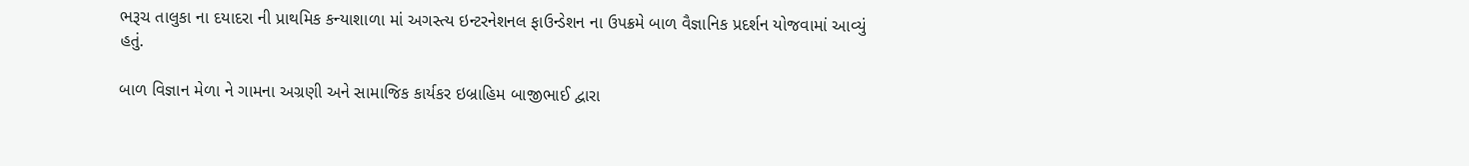ભરૂચ તાલુકા ના દયાદરા ની પ્રાથમિક કન્યાશાળા માં અગસ્ત્ય ઇન્ટરનેશનલ ફાઉન્ડેશન ના ઉપક્રમે બાળ વૈજ્ઞાનિક પ્રદર્શન યોજવામાં આવ્યું હતું.

બાળ વિજ્ઞાન મેળા ને ગામના અગ્રણી અને સામાજિક કાર્યકર ઇબ્રાહિમ બાજીભાઈ દ્વારા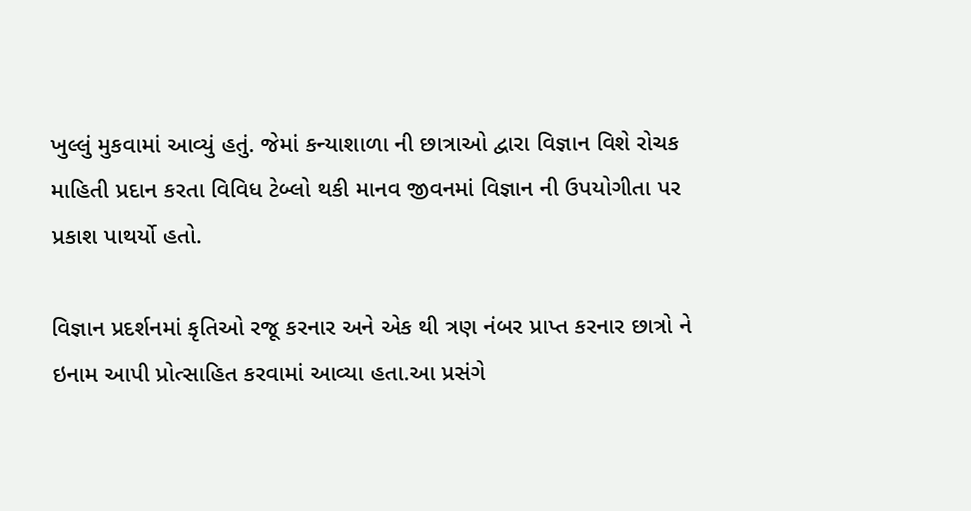ખુલ્લું મુકવામાં આવ્યું હતું. જેમાં કન્યાશાળા ની છાત્રાઓ દ્વારા વિજ્ઞાન વિશે રોચક માહિતી પ્રદાન કરતા વિવિધ ટેબ્લો થકી માનવ જીવનમાં વિજ્ઞાન ની ઉપયોગીતા પર પ્રકાશ પાથર્યો હતો.

વિજ્ઞાન પ્રદર્શનમાં કૃતિઓ રજૂ કરનાર અને એક થી ત્રણ નંબર પ્રાપ્ત કરનાર છાત્રો ને ઇનામ આપી પ્રોત્સાહિત કરવામાં આવ્યા હતા.આ પ્રસંગે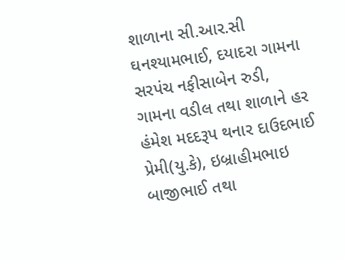શાળાના સી.આર.સી ઘનશ્યામભાઈ, દયાદરા ગામના સરપંચ નફીસાબેન રુડી, ગામના વડીલ તથા શાળાને હર હંમેશ મદદરૂપ થનાર દાઉદભાઈ પ્રેમી(યુ.કે), ઇબ્રાહીમભાઇ બાજીભાઈ તથા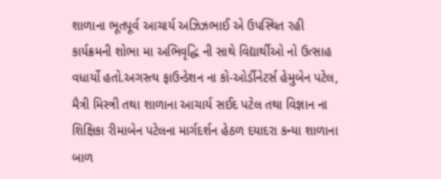શાળાના ભૂતપૂર્વ આચાર્ય અઝિઝભાઈ એ ઉપસ્થિત રહી કાર્યક્રમની શોભા મા અભિવૃદ્ધિ ની સાથે વિદ્યાર્થીઓ નો ઉત્સાહ વધાર્યો હતો.અગસ્ત્ય ફાઉન્ડેશન ના કો-ઓર્ડીનેટર્સ હેમુબેન પટેલ, મૈત્રી મિસ્ત્રી તથા શાળાના આચાર્ય સઈદ પટેલ તથા વિજ્ઞાન ના શિક્ષિકા રીમાબેન પટેલના માર્ગદર્શન હેઠળ દયાદરા કન્યા શાળાના બાળ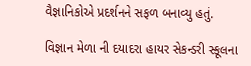વૈજ્ઞાનિકોએ પ્રદર્શનને સફળ બનાવ્યુ હતું.

વિજ્ઞાન મેળા ની દયાદરા હાયર સેકન્ડરી સ્કૂલના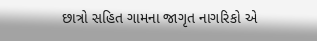છાત્રો સહિત ગામના જાગૃત નાગરિકો એ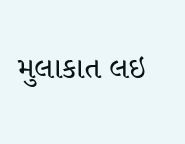મુલાકાત લઇ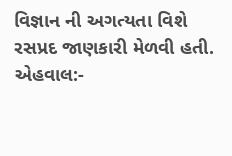વિજ્ઞાન ની અગત્યતા વિશે રસપ્રદ જાણકારી મેળવી હતી.
એહવાલ:-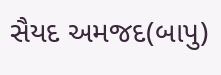સૈયદ અમજદ(બાપુ)